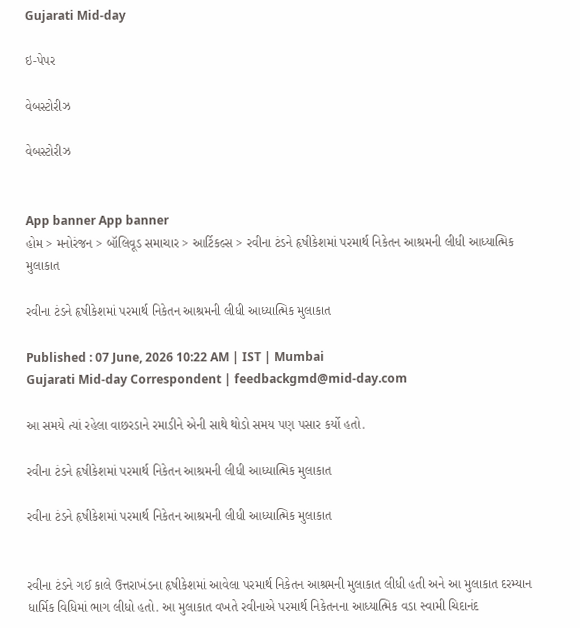Gujarati Mid-day

ઇ-પેપર

વેબસ્ટોરીઝ

વેબસ્ટોરીઝ


App banner App banner
હોમ > મનોરંજન > બૉલિવૂડ સમાચાર > આર્ટિકલ્સ > રવીના ટંડને હૃષીકેશમાં પરમાર્થ નિકેતન આશ્રમની લીધી આધ્યાત્મિક મુલાકાત

રવીના ટંડને હૃષીકેશમાં પરમાર્થ નિકેતન આશ્રમની લીધી આધ્યાત્મિક મુલાકાત

Published : 07 June, 2026 10:22 AM | IST | Mumbai
Gujarati Mid-day Correspondent | feedbackgmd@mid-day.com

આ સમયે ત્યાં રહેલા વાછરડાને રમાડીને એની સાથે થોડો સમય પણ પસાર કર્યો હતો.

રવીના ટંડને હૃષીકેશમાં પરમાર્થ નિકેતન આશ્રમની લીધી આધ્યાત્મિક મુલાકાત

રવીના ટંડને હૃષીકેશમાં પરમાર્થ નિકેતન આશ્રમની લીધી આધ્યાત્મિક મુલાકાત


રવીના ટંડને ગઈ કાલે ઉત્તરાખંડના હૃષીકેશમાં આવેલા પરમાર્થ નિકેતન આશ્રમની મુલાકાત લીધી હતી અને આ મુલાકાત દરમ્યાન ધાર્મિક વિધિમાં ભાગ લીધો હતો. આ મુલાકાત વખતે રવીનાએ પરમાર્થ નિકેતનના આધ્યાત્મિક વડા સ્વામી ચિદાનંદ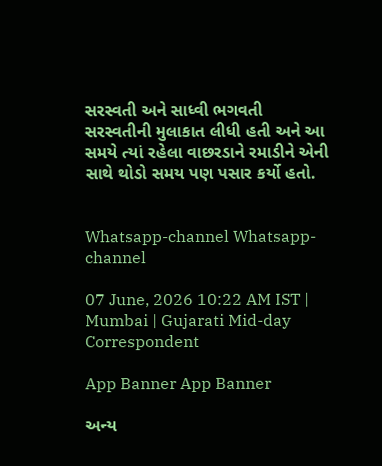સરસ્વતી અને સાધ્વી ભગવતી સરસ્વતીની મુલાકાત લીધી હતી અને આ સમયે ત્યાં રહેલા વાછરડાને રમાડીને એની સાથે થોડો સમય પણ પસાર કર્યો હતો.


Whatsapp-channel Whatsapp-channel

07 June, 2026 10:22 AM IST | Mumbai | Gujarati Mid-day Correspondent

App Banner App Banner

અન્ય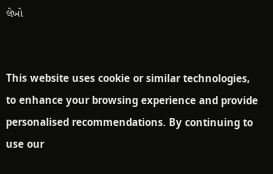લેખો


This website uses cookie or similar technologies, to enhance your browsing experience and provide personalised recommendations. By continuing to use our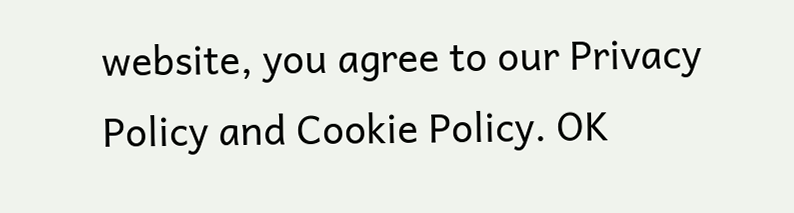website, you agree to our Privacy Policy and Cookie Policy. OK